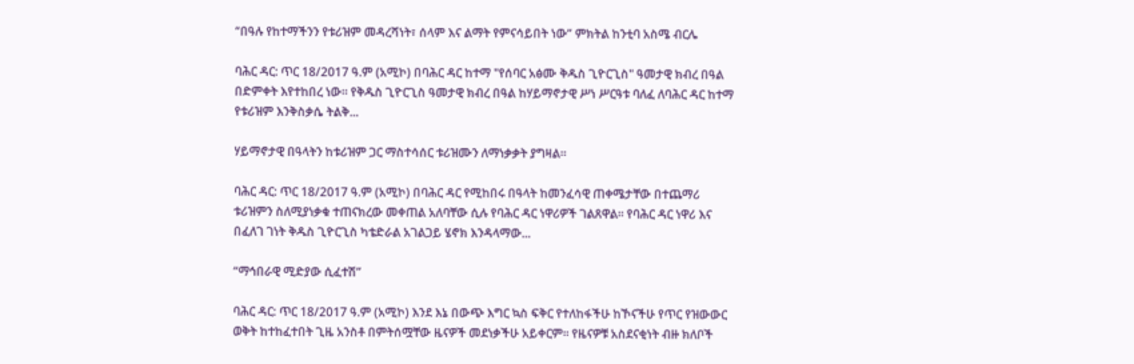“በዓሉ የከተማችንን የቱሪዝም መዳረሻነት፣ ሰላም እና ልማት የምናሳይበት ነው” ምክትል ከንቲባ አስሜ ብርሌ

ባሕር ዳር: ጥር 18/2017 ዓ.ም (አሚኮ) በባሕር ዳር ከተማ "የሰባር አፅሙ ቅዱስ ጊዮርጊስ" ዓመታዊ ክብረ በዓል በድምቀት እየተከበረ ነው። የቅዱስ ጊዮርጊስ ዓመታዊ ክብረ በዓል ከሃይማኖታዊ ሥነ ሥርዓቱ ባለፈ ለባሕር ዳር ከተማ የቱሪዝም እንቅስቃሴ ትልቅ...

ሃይማኖታዊ በዓላትን ከቱሪዝም ጋር ማስተሳሰር ቱሪዝሙን ለማነቃቃት ያግዛል።

ባሕር ዳር: ጥር 18/2017 ዓ.ም (አሚኮ) በባሕር ዳር የሚከበሩ በዓላት ከመንፈሳዊ ጠቀሜታቸው በተጨማሪ ቱሪዝምን ስለሚያነቃቁ ተጠናክረው መቀጠል አለባቸው ሲሉ የባሕር ዳር ነዋሪዎች ገልጸዋል። የባሕር ዳር ነዋሪ እና በፈለገ ገነት ቅዱስ ጊዮርጊስ ካቴድራል አገልጋይ ሄኖክ እንዳላማው...

“ማኅበራዊ ሚድያው ሲፈተሽ”

ባሕር ዳር: ጥር 18/2017 ዓ.ም (አሚኮ) እንደ እኔ በውጭ እግር ኳስ ፍቅር የተለከፋችሁ ከኾናችሁ የጥር የዝውውር ወቅት ከተከፈተበት ጊዜ አንስቶ በምትሰሟቸው ዜናዎች መደነቃችሁ አይቀርም፡፡ የዜናዎቹ አስደናቂነት ብዙ ክለቦች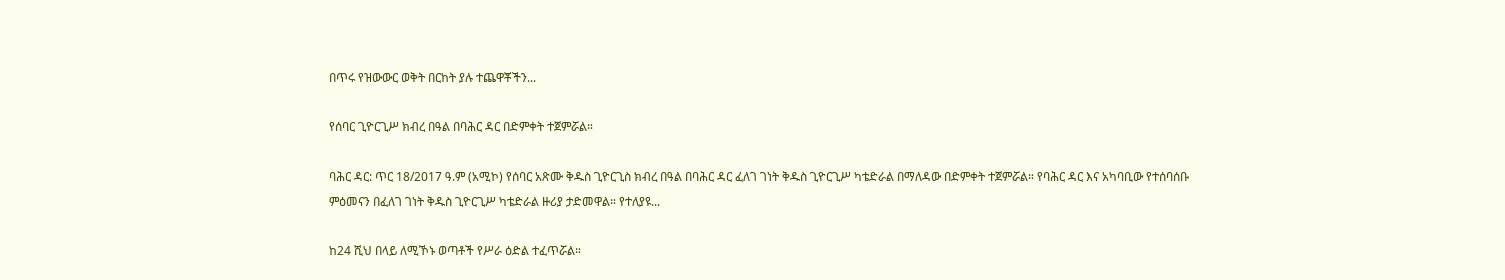በጥሩ የዝውውር ወቅት በርከት ያሉ ተጨዋቾችን...

የሰባር ጊዮርጊሥ ክብረ በዓል በባሕር ዳር በድምቀት ተጀምሯል።

ባሕር ዳር: ጥር 18/2017 ዓ.ም (አሚኮ) የሰባር አጽሙ ቅዱስ ጊዮርጊስ ክብረ በዓል በባሕር ዳር ፈለገ ገነት ቅዱስ ጊዮርጊሥ ካቴድራል በማለዳው በድምቀት ተጀምሯል። የባሕር ዳር እና አካባቢው የተሰባሰቡ ምዕመናን በፈለገ ገነት ቅዱስ ጊዮርጊሥ ካቴድራል ዙሪያ ታድመዋል። የተለያዩ...

ከ24 ሺህ በላይ ለሚኾኑ ወጣቶች የሥራ ዕድል ተፈጥሯል።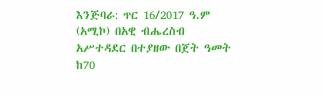እንጅባራ: ጥር 16/2017 ዓ.ም (አሚኮ) በአዊ ብሔረስብ አሥተዳደር በተያዘው በጀት ዓመት ከ70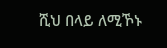ሺህ በላይ ለሚኾኑ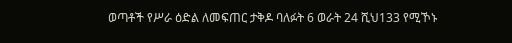ወጣቶች የሥራ ዕድል ለመፍጠር ታቅዶ ባለፉት 6 ወራት 24 ሺህ133 የሚኾኑ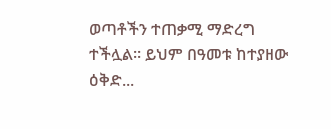ወጣቶችን ተጠቃሚ ማድረግ ተችሏል። ይህም በዓመቱ ከተያዘው ዕቅድ...